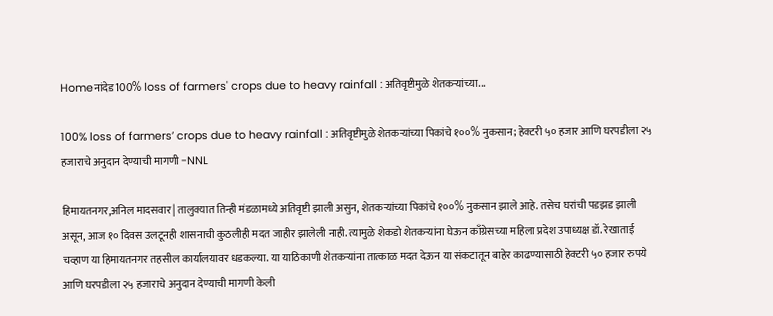Homeनांदेड100% loss of farmers' crops due to heavy rainfall : अतिवृष्टीमुळे शेतकऱ्यांच्या...

100% loss of farmers’ crops due to heavy rainfall : अतिवृष्टीमुळे शेतकऱ्यांच्या पिकांचे १००% नुकसान; हेक्टरी ५० हजार आणि घरपडीला २५ हजाराचे अनुदान देण्याची मागणी -NNL

हिमायतनगर,अनिल मादसवार| तालुक्यात तिन्ही मंडळामध्ये अतिवृष्टी झाली असुन, शेतकऱ्यांच्या पिकांचे १००% नुकसान झाले आहे. तसेच घरांची पडझड झाली असून, आज १० दिवस उलटूनही शासनाची कुठलीही मदत जाहीर झालेली नाही. त्यामुळे शेकडो शेतकऱ्यांना घेऊन काँग्रेसच्या महिला प्रदेश उपाध्यक्ष डॉ. रेखाताई चव्हाण या हिमायतनगर तहसील कार्यालयावर धडकल्या. या याठिकाणी शेतकऱ्यांना तात्काळ मदत देऊन या संकटातून बाहेर काढण्यासाठी हेक्टरी ५० हजार रुपये आणि घरपडीला २५ हजाराचे अनुदान देण्याची मागणी केली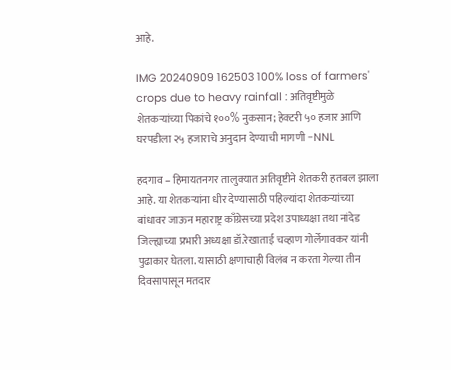आहे.

IMG 20240909 162503 100% loss of farmers' crops due to heavy rainfall : अतिवृष्टीमुळे शेतकऱ्यांच्या पिकांचे १००% नुकसान; हेक्टरी ५० हजार आणि घरपडीला २५ हजाराचे अनुदान देण्याची मागणी -NNL

हदगाव – हिमायतनगर तालुक्यात अतिवृष्टीने शेतकरी हतबल झाला आहे. या शेतकऱ्यांना धीर देण्यासाठी पहिल्यांदा शेतकऱ्यांच्या बांधावर जाऊन महाराष्ट्र काँग्रेसच्या प्रदेश उपाध्यक्षा तथा नांदेड जिल्ह्याच्या प्रभारी अध्यक्षा डॉ.रेखाताई चव्हाण गोर्लेगावकर यांनी पुढाकार घेतला. यासाठी क्षणाचाही विलंब न करता गेल्या तीन दिवसापासून मतदार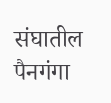संघातील पैनगंगा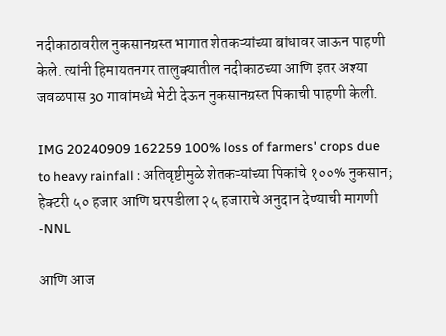नदीकाठावरील नुकसानग्रस्त भागात शेतकऱ्यांच्या बांधावर जाऊन पाहणी केले. त्यांनी हिमायतनगर तालुक्यातील नदीकाठच्या आणि इतर अश्या जवळपास 30 गावांमध्ये भेटी देऊन नुकसानग्रस्त पिकाची पाहणी केली.

IMG 20240909 162259 100% loss of farmers' crops due to heavy rainfall : अतिवृष्टीमुळे शेतकऱ्यांच्या पिकांचे १००% नुकसान; हेक्टरी ५० हजार आणि घरपडीला २५ हजाराचे अनुदान देण्याची मागणी -NNL

आणि आज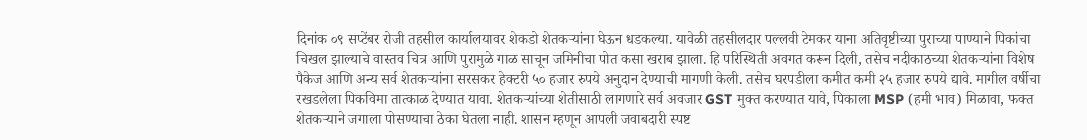दिनांक ०९ सप्टेंबर रोजी तहसील कार्यालयावर शेकडो शेतकऱ्यांना घेऊन धडकल्या. यावेळी तहसीलदार पल्लवी टेमकर याना अतिवृष्टीच्या पुराच्या पाण्याने पिकांचा चिखल झाल्याचे वास्तव चित्र आणि पुरामुळे गाळ साचून जमिनीचा पोत कसा खराब झाला. हि परिस्थिती अवगत करून दिली, तसेच नदीकाठच्या शेतकऱ्यांना विशेष पैकेज आणि अन्य सर्व शेतकऱ्यांना सरसकर हेक्टरी ५० हजार रुपये अनुदान देण्याची मागणी केली. तसेच घरपडीला कमीत कमी २५ हजार रुपये द्यावे. मागील वर्षीचा रखडलेला पिकविमा तात्काळ देण्यात यावा. शेतकऱ्यांच्या शेतीसाठी लागणारे सर्व अवजार GST मुक्त करण्यात यावे, पिकाला MSP (हमी भाव) मिळावा, फक्त शेतकऱ्याने जगाला पोसण्याचा ठेका घेतला नाही. शासन म्हणून आपली जवाबदारी स्पष्ट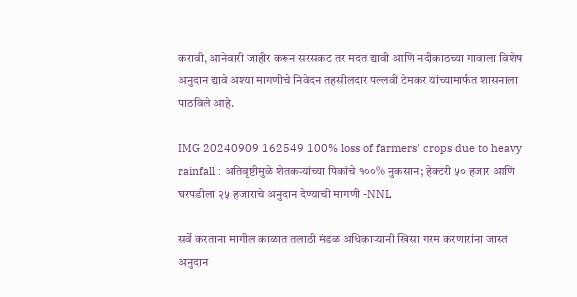करावी, आनेवारी जाहीर करून सरसकट तर मदत द्यावी आणि नदीकाठच्या गावाला विशेष अनुदान द्यावे अश्या मागणीचे निवेदन तहसीलदार पल्लवी टेमकर यांच्यामार्फत शासनाला पाठविले आहे.

IMG 20240909 162549 100% loss of farmers' crops due to heavy rainfall : अतिवृष्टीमुळे शेतकऱ्यांच्या पिकांचे १००% नुकसान; हेक्टरी ५० हजार आणि घरपडीला २५ हजाराचे अनुदान देण्याची मागणी -NNL

सर्वे करताना मागील काळात तलाठी मंडळ अधिकाऱ्यानी खिसा गरम करणारांना जास्त अनुदान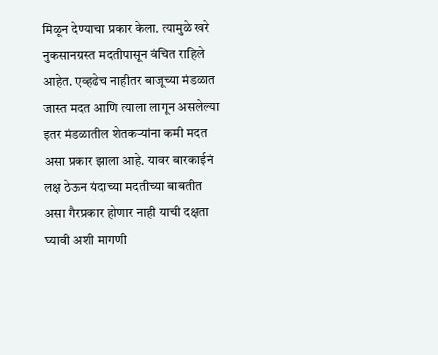मिळून देण्याचा प्रकार केला. त्यामुळे खरे नुकसानग्रस्त मदतीपासून वंचित राहिले आहेत. एव्हढेच नाहीतर बाजूच्या मंडळात जास्त मदत आणि त्याला लागून असलेल्या इतर मंडळातील शेतकऱ्यांना कमी मदत असा प्रकार झाला आहे. यावर बारकाईनं लक्ष ठेऊन यंदाच्या मदतीच्या बाबतीत असा गैरप्रकार होणार नाही याची दक्षता घ्यावी अशी मागणी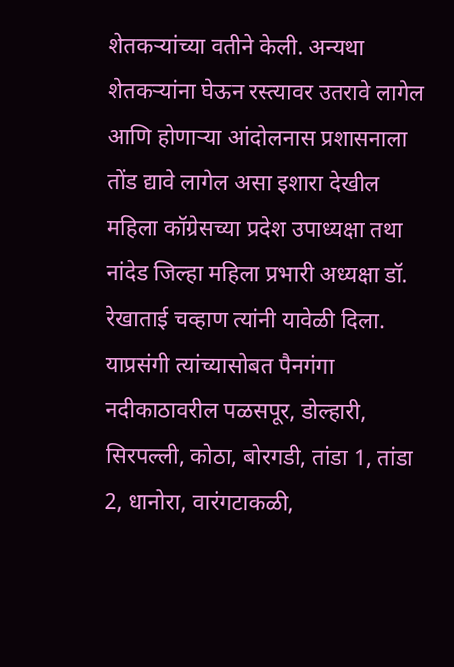शेतकऱ्यांच्या वतीने केली. अन्यथा शेतकऱ्यांना घेऊन रस्त्यावर उतरावे लागेल आणि होणाऱ्या आंदोलनास प्रशासनाला तोंड द्यावे लागेल असा इशारा देखील महिला कॉग्रेसच्या प्रदेश उपाध्यक्षा तथा नांदेड जिल्हा महिला प्रभारी अध्यक्षा डॉ. रेखाताई चव्हाण त्यांनी यावेळी दिला. याप्रसंगी त्यांच्यासोबत पैनगंगा नदीकाठावरील पळसपूर, डोल्हारी, सिरपल्ली, कोठा, बोरगडी, तांडा 1, तांडा 2, धानोरा, वारंगटाकळी,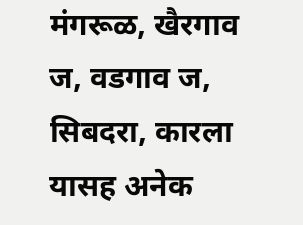मंगरूळ, खैरगाव ज, वडगाव ज, सिबदरा, कारला यासह अनेक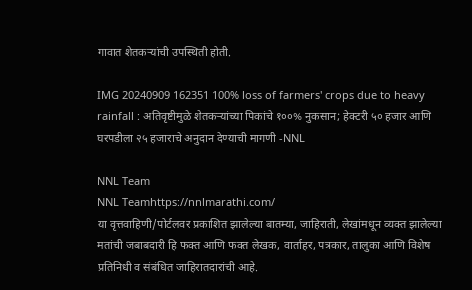गावात शेतकऱ्यांची उपस्थिती होती.

IMG 20240909 162351 100% loss of farmers' crops due to heavy rainfall : अतिवृष्टीमुळे शेतकऱ्यांच्या पिकांचे १००% नुकसान; हेक्टरी ५० हजार आणि घरपडीला २५ हजाराचे अनुदान देण्याची मागणी -NNL

NNL Team
NNL Teamhttps://nnlmarathi.com/
या वृत्तवाहिणी/पोर्टलवर प्रकाशित झालेल्या बातम्या, जाहिराती, लेखांमधून व्यक्त झालेल्या मतांची जबाबदारी हि फक्त आणि फक्त लेखक, वार्ताहर, पत्रकार, तालुका आणि विशेष प्रतिनिधी व संबंधित जाहिरातदारांची आहे.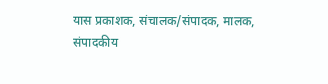यास प्रकाशक, संचालक/संपादक, मालक, संपादकीय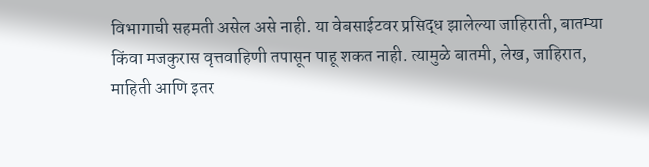विभागाची सहमती असेल असे नाही. या वेबसाईटवर प्रसिद्ध झालेल्या जाहिराती, बातम्या किंवा मजकुरास वृत्तवाहिणी तपासून पाहू शकत नाही. त्यामुळे बातमी, लेख, जाहिरात, माहिती आणि इतर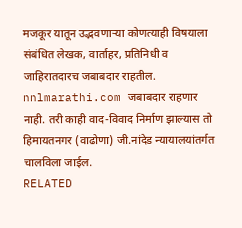मजकूर यातून उद्भवणाऱ्या कोणत्याही विषयाला संबंधित लेखक, वार्ताहर, प्रतिनिधी व जाहिरातदारच जबाबदार राहतील. nnlmarathi.com जबाबदार राहणार नाही. तरी काही वाद-विवाद निर्माण झाल्यास तो हिमायतनगर (वाढोणा) जी.नांदेड न्यायालयांतर्गत चालविला जाईल.
RELATED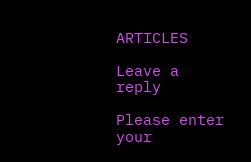ARTICLES

Leave a reply

Please enter your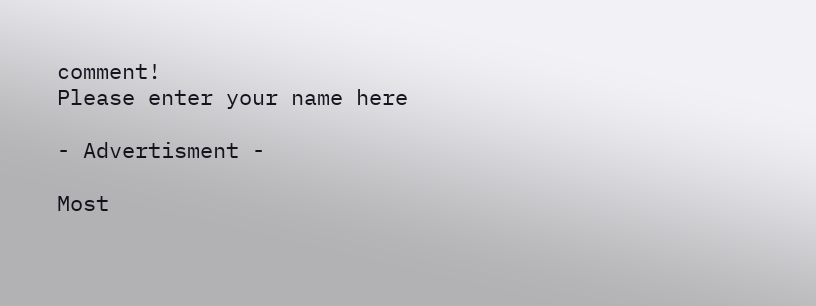comment!
Please enter your name here

- Advertisment -

Most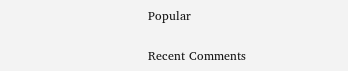Popular

Recent Comments